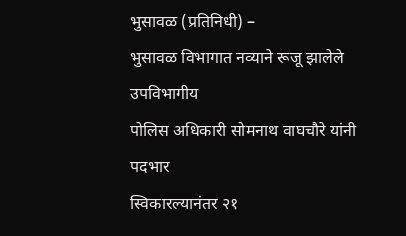भुसावळ (प्रतिनिधी) –
भुसावळ विभागात नव्याने रूजू झालेले उपविभागीय
पोलिस अधिकारी सोमनाथ वाघचौरे यांनी पदभार
स्विकारल्यानंतर २१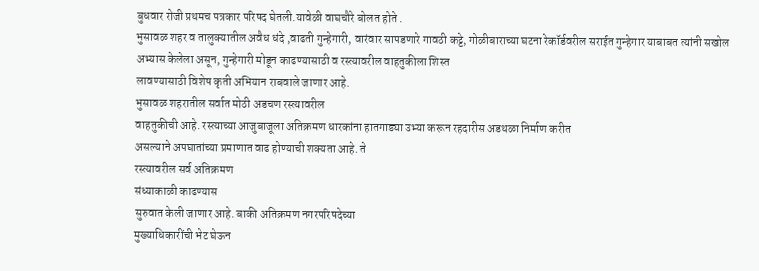बुधवार रोजी प्रथमच पत्रकार परिषद घेतली.यावेळी वाघचौरे बोलत होते .
भुसावळ शहर व तालुक्यातील अवैध धंदे ,वाढती गुन्हेगारी, वारंवार सापडणारे गावठी कट्टे, गोळीबाराच्या घटना रेकॉर्डवरील सराईत गुन्हेगार याबाबत त्यांनी सखोल अभ्यास केलेला असून, गुन्हेगारी मोडून काढण्यासाठी व रस्त्यावरील वाहतुकीला शिस्त
लावण्यासाठी विशेष कृती अभियान राबवाले जाणार आहे.
भुसावळ शहरातील सर्वात मोठी अडचण रस्त्यावरील
वाहतुकीची आहे. रस्त्याच्या आजुबाजूला अतिक्रमण धारकांना हातगाड्या उभ्या करून रहदारीस अडथळा निर्माण करीत
असल्याने अपघातांच्या प्रमाणात वाढ होण्याची शक्यता आहे. ते
रस्त्यावरील सर्व अतिक्रमण
संध्याकाळी काढण्यास
सुरुवात केली जाणार आहे. बाकी अतिक्रमण नगरपरिषदेच्या
मुख्याधिकारींची भेट घेऊन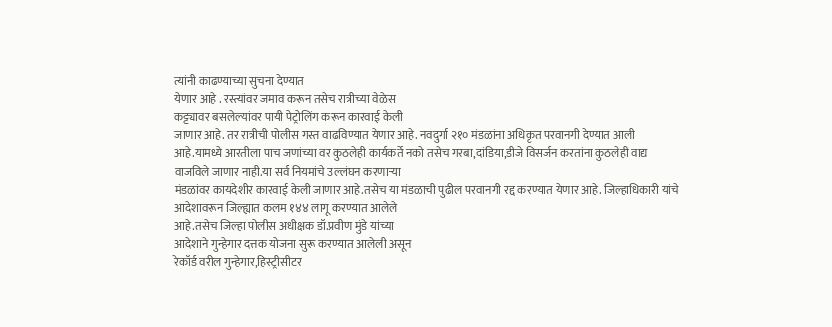त्यांनी काढण्याच्या सुचना देण्यात
येणार आहे . रस्त्यांवर जमाव करून तसेच रात्रीच्या वेळेस
कट्ट्यावर बसलेल्यांवर पायी पेट्रोलिंग करून कारवाई केली
जाणार आहे. तर रात्रीची पोलीस गस्त वाढविण्यात येणार आहे. नवदुर्गा २१० मंडळांना अधिकृत परवानगी देण्यात आली
आहे.यामध्ये आरतीला पाच जणांच्या वर कुठलेही कार्यकर्ते नको तसेच गरबा,दांडिया,डीजे विसर्जन करतांना कुठलेही वाद्य
वाजविले जाणार नाही.या सर्व नियमांचे उल्लंघन करणाऱ्या
मंडळांवर कायदेशीर कारवाई केली जाणार आहे.तसेच या मंडळाची पुढील परवानगी रद्द करण्यात येणार आहे. जिल्हाधिकारी यांचे
आदेशावरून जिल्ह्यात कलम १४४ लागू करण्यात आलेले
आहे.तसेच जिल्हा पोलीस अधीक्षक डॉ.प्रवीण मुंडे यांच्या
आदेशाने गुन्हेगार दत्तक योजना सुरू करण्यात आलेली असून
रेकॉर्ड वरील गुन्हेगार,हिस्ट्रीसीटर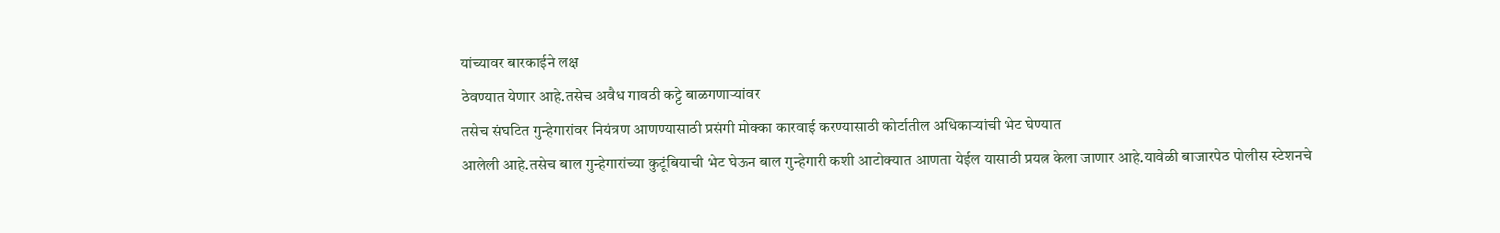यांच्यावर बारकाईने लक्ष
ठेवण्यात येणार आहे.तसेच अवैध गावठी कट्टे बाळगणाऱ्यांवर
तसेच संघटित गुन्हेगारांवर नियंत्रण आणण्यासाठी प्रसंगी मोक्का कारवाई करण्यासाठी कोर्टातील अधिकाऱ्यांची भेट घेण्यात
आलेली आहे.तसेच बाल गुन्हेगारांच्या कुटूंबियाची भेट घेऊन बाल गुन्हेगारी कशी आटोक्यात आणता येईल यासाठी प्रयत्न केला जाणार आहे.यावेळी बाजारपेठ पोलीस स्टेशनचे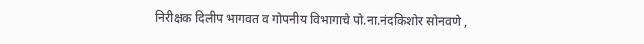निरीक्षक दिलीप भागवत व गोपनीय विभागाचे पो.ना.नंदकिशोर सोनवणे ,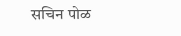सचिन पोळ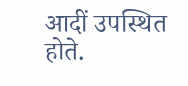आदीं उपस्थित
होते.